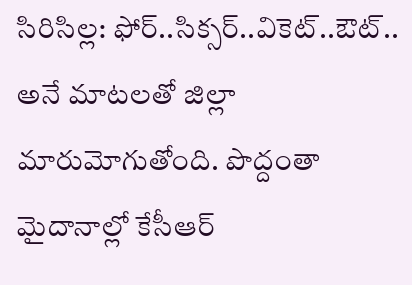సిరిసిల్ల: ఫోర్..సిక్సర్..వికెట్..ఔట్.. అనే మాటలతో జిల్లా మారుమోగుతోంది. పొద్దంతా మైదానాల్లో కేసీఆర్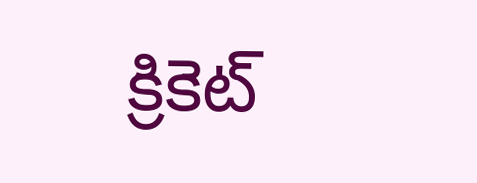క్రికెట్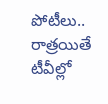పోటీలు.. రాత్రయితే టీవీల్లో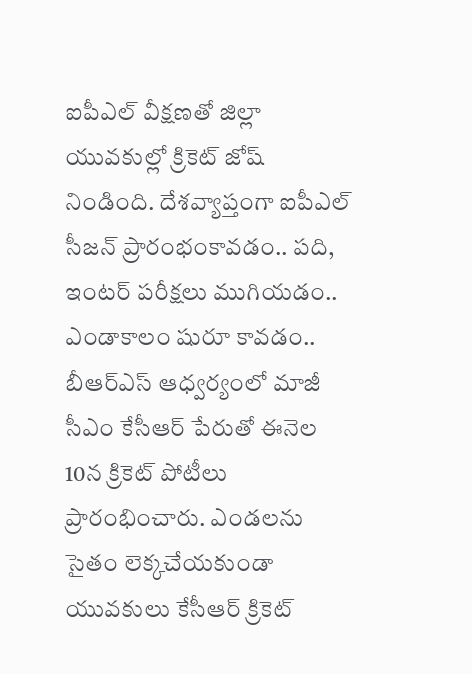ఐపీఎల్ వీక్షణతో జిల్లా యువకుల్లో క్రికెట్ జోష్ నిండింది. దేశవ్యాప్తంగా ఐపీఎల్ సీజన్ ప్రారంభంకావడం.. పది, ఇంటర్ పరీక్షలు ముగియడం.. ఎండాకాలం షురూ కావడం.. బీఆర్ఎస్ ఆధ్వర్యంలో మాజీ సీఎం కేసీఆర్ పేరుతో ఈనెల 10న క్రికెట్ పోటీలు ప్రారంభించారు. ఎండలను సైతం లెక్కచేయకుండా యువకులు కేసీఆర్ క్రికెట్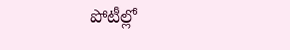పోటీల్లో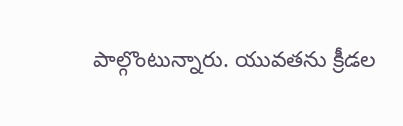పాల్గొంటున్నారు. యువతను క్రీడల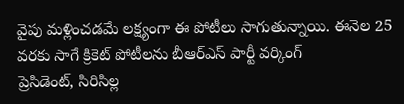వైపు మళ్లించడమే లక్ష్యంగా ఈ పోటీలు సాగుతున్నాయి. ఈనెల 25 వరకు సాగే క్రికెట్ పోటీలను బీఆర్ఎస్ పార్టీ వర్కింగ్
ప్రెసిడెంట్, సిరిసిల్ల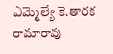ఎమ్మెల్యే కె.తారక రామారావు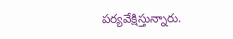పర్యవేక్షిస్తున్నారు.